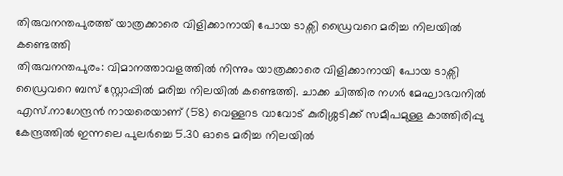തിരുവനന്തപുരത്ത് യാത്രക്കാരെ വിളിക്കാനായി പോയ ടാക്സി ഡ്രൈവറെ മരിച്ച നിലയിൽ കണ്ടെത്തി
തിരുവനന്തപുരം: വിമാനത്താവളത്തിൽ നിന്നും യാത്രക്കാരെ വിളിക്കാനായി പോയ ടാക്സി ഡ്രൈവറെ ബസ് സ്റ്റോപ്പിൽ മരിച്ച നിലയിൽ കണ്ടെത്തി. ചാക്ക ചിത്തിര നഗർ മേഘാഭവനിൽ എസ്.നാഗേന്ദ്രൻ നായരെയാണ് (58) വെള്ളറട വാവോട് കുരിശ്ശടിക്ക് സമീപമുള്ള കാത്തിരിപ്പു കേന്ദ്രത്തിൽ ഇന്നലെ പുലർച്ചെ 5.30 ഓടെ മരിച്ച നിലയിൽ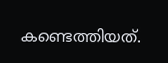കണ്ടെത്തിയത്.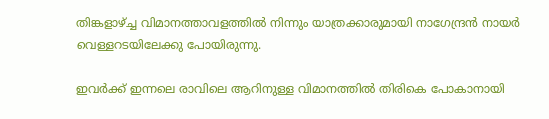തിങ്കളാഴ്ച്ച വിമാനത്താവളത്തിൽ നിന്നും യാത്രക്കാരുമായി നാഗേന്ദ്രൻ നായർ വെള്ളറടയിലേക്കു പോയിരുന്നു.

ഇവർക്ക് ഇന്നലെ രാവിലെ ആറിനുള്ള വിമാനത്തിൽ തിരികെ പോകാനായി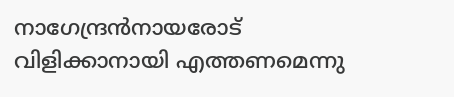നാഗേന്ദ്രൻനായരോട് വിളിക്കാനായി എത്തണമെന്നു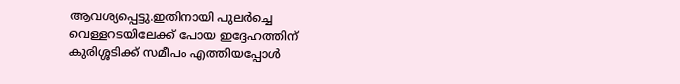ആവശ്യപ്പെട്ടു.ഇതിനായി പുലർച്ചെ വെള്ളറടയിലേക്ക് പോയ ഇദ്ദേഹത്തിന് കുരിശ്ശടിക്ക് സമീപം എത്തിയപ്പോൾ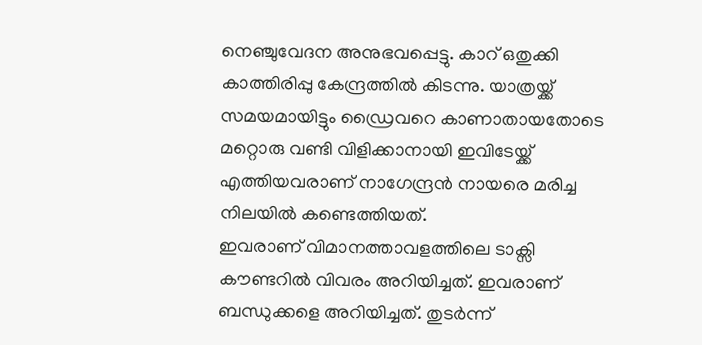നെഞ്ചുവേദന അനുഭവപ്പെട്ടു. കാറ് ഒതുക്കി കാത്തിരിപ്പു കേന്ദ്രത്തിൽ കിടന്നു. യാത്രയ്ക്ക് സമയമായിട്ടും ഡ്രൈവറെ കാണാതായതോടെ മറ്റൊരു വണ്ടി വിളിക്കാനായി ഇവിടേയ്ക്ക് എത്തിയവരാണ് നാഗേന്ദ്രൻ നായരെ മരിച്ച നിലയിൽ കണ്ടെത്തിയത്.
ഇവരാണ് വിമാനത്താവളത്തിലെ ടാക്സി കൗണ്ടറിൽ വിവരം അറിയിച്ചത്. ഇവരാണ് ബന്ധുക്കളെ അറിയിച്ചത്. തുടർന്ന്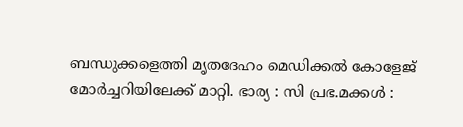ബന്ധുക്കളെത്തി മൃതദേഹം മെഡിക്കൽ കോളേജ് മോർച്ചറിയിലേക്ക് മാറ്റി. ഭാര്യ : സി പ്രഭ.മക്കൾ :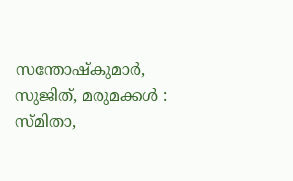സന്തോഷ്കുമാർ, സുജിത്, മരുമക്കൾ : സ്മിതാ,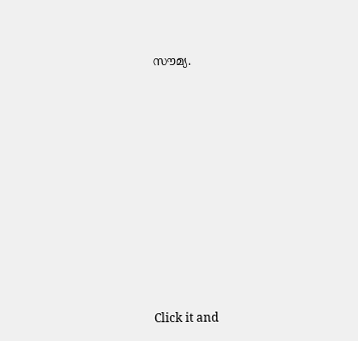സൗമ്യ.












Click it and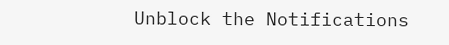Unblock the Notifications